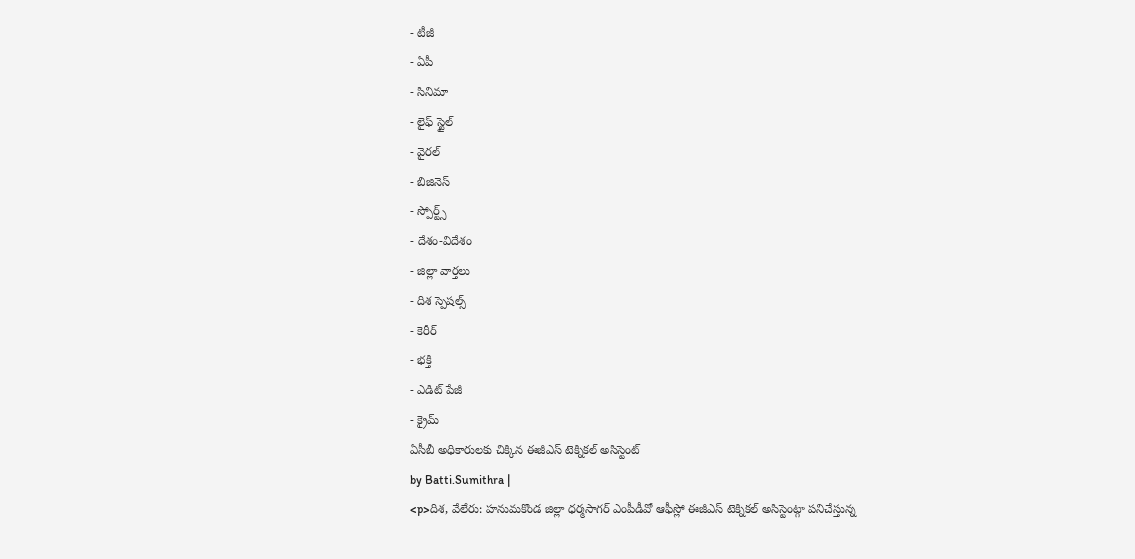- టీజీ
- ఏపీ
- సినిమా
- లైఫ్ స్టైల్
- వైరల్
- బిజినెస్
- స్పోర్ట్స్
- దేశం-విదేశం
- జిల్లా వార్తలు
- దిశ స్పెషల్స్
- కెరీర్
- భక్తి
- ఎడిట్ పేజీ
- క్రైమ్
ఏసీబీ అధికారులకు చిక్కిన ఈజీఎస్ టెక్నికల్ అసిస్టెంట్
by Batti.Sumithra |
<p>దిశ, వేలేరు: హనుమకొండ జిల్లా ధర్మసాగర్ ఎంపీడీవో ఆఫీస్లో ఈజీఎస్ టెక్నికల్ అసిస్టెంట్గా పనిచేస్తున్న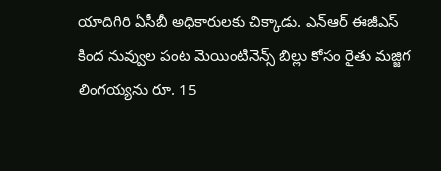యాదిగిరి ఏసీబీ అధికారులకు చిక్కాడు. ఎన్ఆర్ ఈజీఎస్ కింద నువ్వుల పంట మెయింటినెన్స్ బిల్లు కోసం రైతు మజ్జిగ లింగయ్యను రూ. 15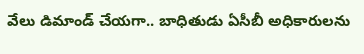వేలు డిమాండ్ చేయగా.. బాధితుడు ఏసీబీ అధికారులను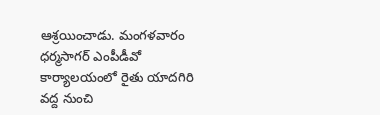ఆశ్రయించాడు. మంగళవారం ధర్మసాగర్ ఎంపీడీవో కార్యాలయంలో రైతు యాదగిరి వద్ద నుంచి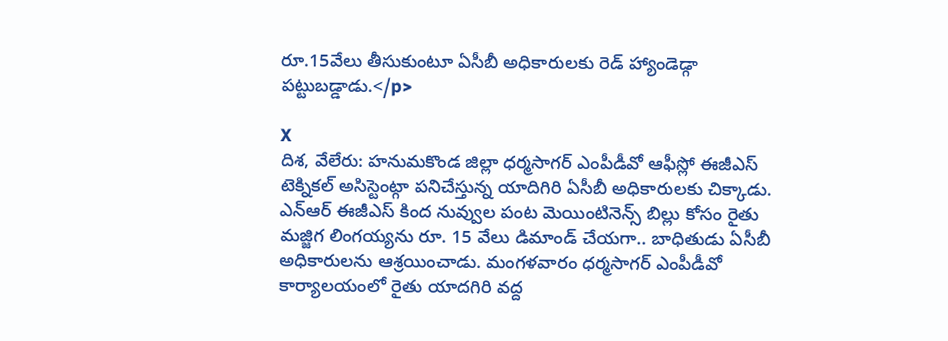రూ.15వేలు తీసుకుంటూ ఏసీబీ అధికారులకు రెడ్ హ్యాండెడ్గా పట్టుబడ్డాడు.</p>

X
దిశ, వేలేరు: హనుమకొండ జిల్లా ధర్మసాగర్ ఎంపీడీవో ఆఫీస్లో ఈజీఎస్ టెక్నికల్ అసిస్టెంట్గా పనిచేస్తున్న యాదిగిరి ఏసీబీ అధికారులకు చిక్కాడు. ఎన్ఆర్ ఈజీఎస్ కింద నువ్వుల పంట మెయింటినెన్స్ బిల్లు కోసం రైతు మజ్జిగ లింగయ్యను రూ. 15 వేలు డిమాండ్ చేయగా.. బాధితుడు ఏసీబీ అధికారులను ఆశ్రయించాడు. మంగళవారం ధర్మసాగర్ ఎంపీడీవో కార్యాలయంలో రైతు యాదగిరి వద్ద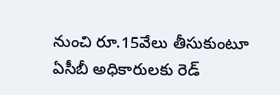నుంచి రూ.15వేలు తీసుకుంటూ ఏసీబీ అధికారులకు రెడ్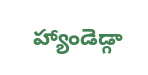హ్యాండెడ్గా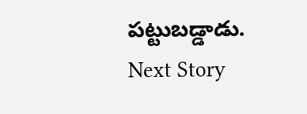పట్టుబడ్డాడు.
Next Story